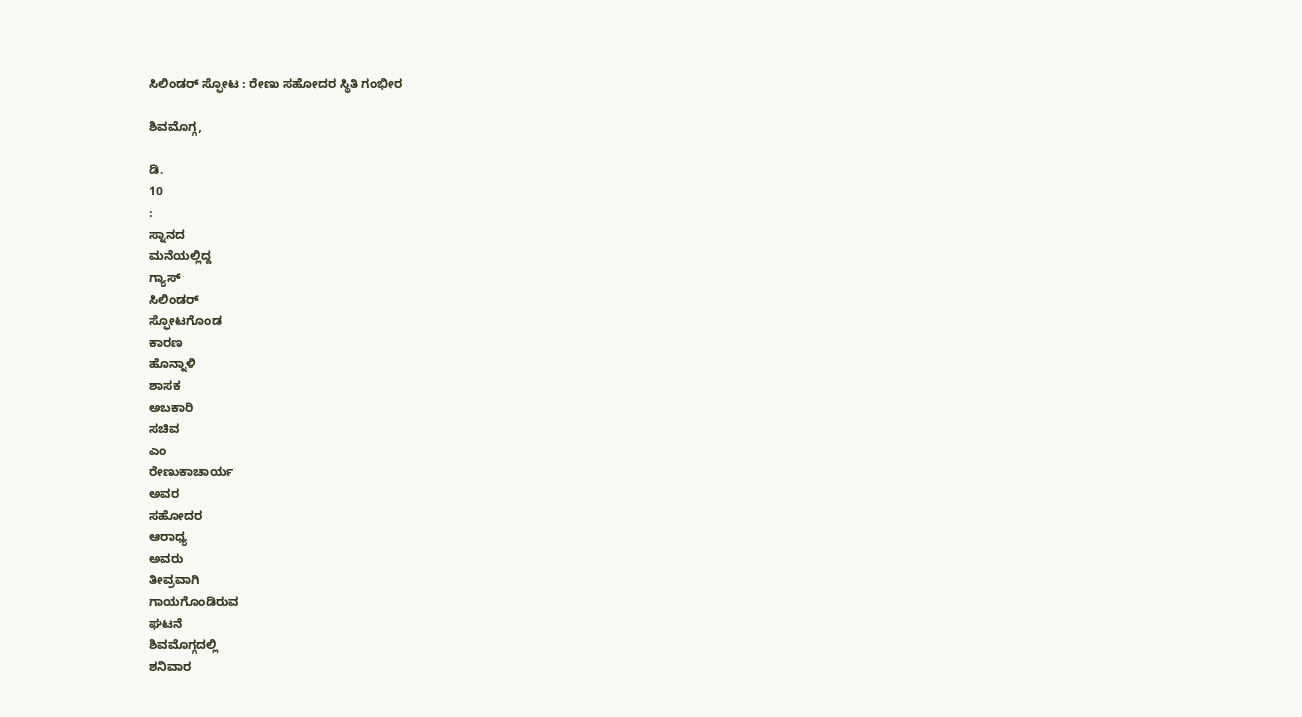ಸಿಲಿಂಡರ್ ಸ್ಫೋಟ : ರೇಣು ಸಹೋದರ ಸ್ಥಿತಿ ಗಂಭೀರ

ಶಿವಮೊಗ್ಗ,

ಡಿ.
10
:
ಸ್ನಾನದ
ಮನೆಯಲ್ಲಿದ್ದ
ಗ್ಯಾಸ್
ಸಿಲಿಂಡರ್
ಸ್ಫೋಟಗೊಂಡ
ಕಾರಣ
ಹೊನ್ನಾಳಿ
ಶಾಸಕ
ಅಬಕಾರಿ
ಸಚಿವ
ಎಂ
ರೇಣುಕಾಚಾರ್ಯ
ಅವರ
ಸಹೋದರ
ಆರಾಧ್ಯ
ಅವರು
ತೀವ್ರವಾಗಿ
ಗಾಯಗೊಂಡಿರುವ
ಘಟನೆ
ಶಿವಮೊಗ್ಗದಲ್ಲಿ
ಶನಿವಾರ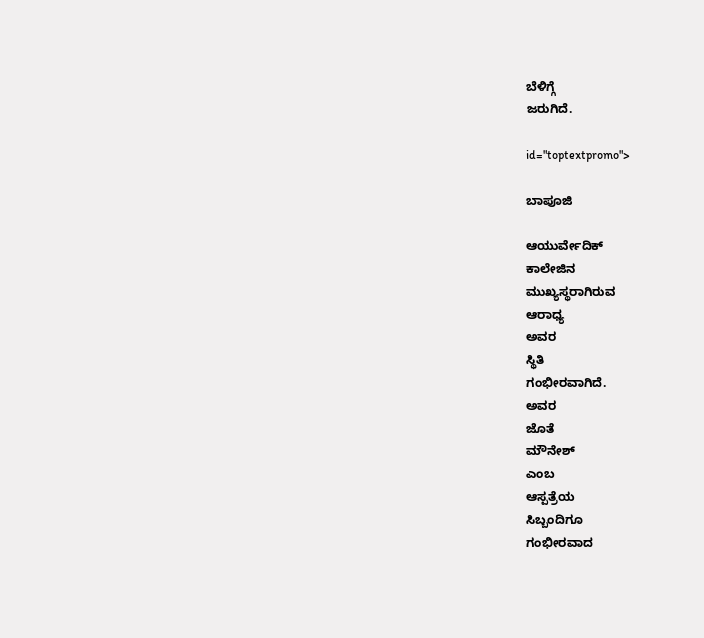ಬೆಳಿಗ್ಗೆ
ಜರುಗಿದೆ.

id="toptextpromo">

ಬಾಪೂಜಿ

ಆಯುರ್ವೇದಿಕ್
ಕಾಲೇಜಿನ
ಮುಖ್ಯಸ್ಥರಾಗಿರುವ
ಆರಾಧ್ಯ
ಅವರ
ಸ್ಥಿತಿ
ಗಂಭೀರವಾಗಿದೆ.
ಅವರ
ಜೊತೆ
ಮೌನೇಶ್
ಎಂಬ
ಆಸ್ಪತ್ರೆಯ
ಸಿಬ್ಬಂದಿಗೂ
ಗಂಭೀರವಾದ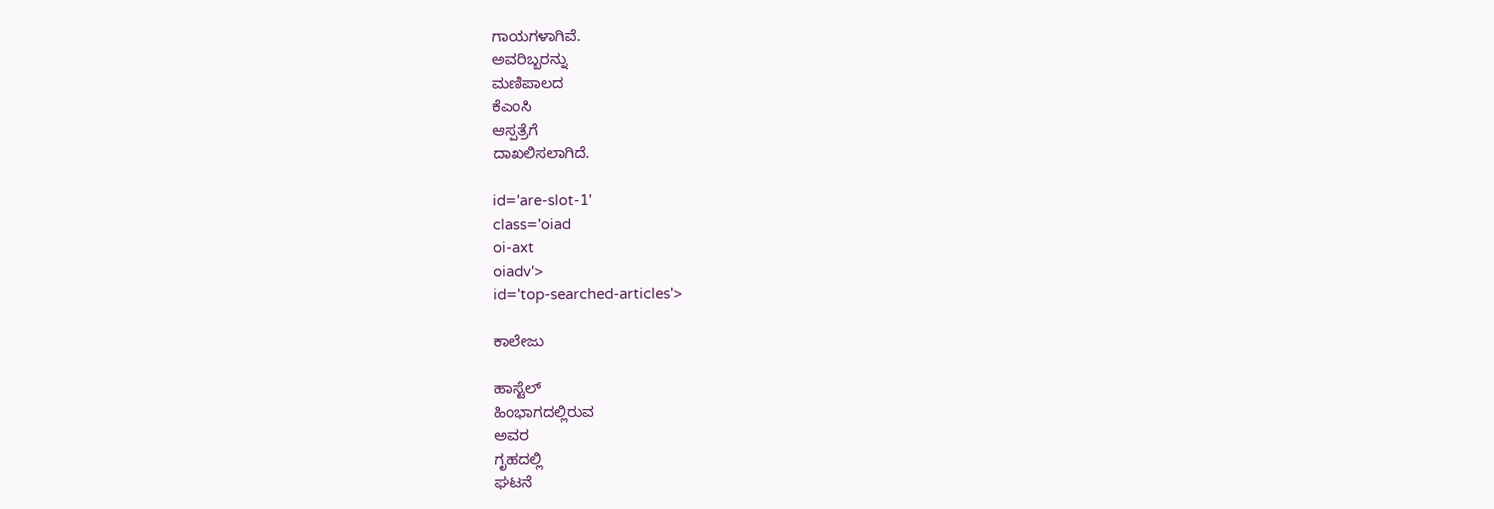ಗಾಯಗಳಾಗಿವೆ.
ಅವರಿಬ್ಬರನ್ನು
ಮಣಿಪಾಲದ
ಕೆಎಂಸಿ
ಆಸ್ಪತ್ರೆಗೆ
ದಾಖಲಿಸಲಾಗಿದೆ.

id='are-slot-1'
class='oiad
oi-axt
oiadv'>
id='top-searched-articles'>

ಕಾಲೇಜು

ಹಾಸ್ಟೆಲ್
ಹಿಂಭಾಗದಲ್ಲಿರುವ
ಅವರ
ಗೃಹದಲ್ಲಿ
ಘಟನೆ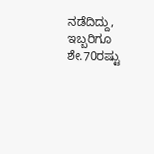ನಡೆದಿದ್ದು,
ಇಬ್ಬರಿಗೂ
ಶೇ.70ರಷ್ಟು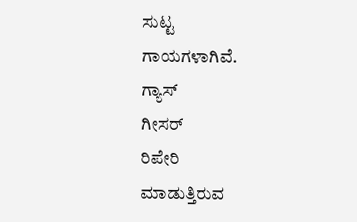ಸುಟ್ಟ
ಗಾಯಗಳಾಗಿವೆ.
ಗ್ಯಾಸ್
ಗೀಸರ್
ರಿಪೇರಿ
ಮಾಡುತ್ತಿರುವ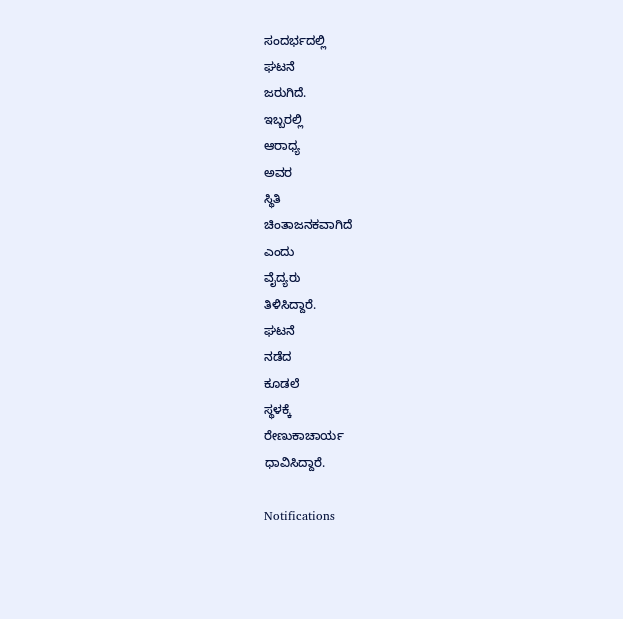ಸಂದರ್ಭದಲ್ಲಿ
ಘಟನೆ
ಜರುಗಿದೆ.
ಇಬ್ಬರಲ್ಲಿ
ಆರಾಧ್ಯ
ಅವರ
ಸ್ಥಿತಿ
ಚಿಂತಾಜನಕವಾಗಿದೆ
ಎಂದು
ವೈದ್ಯರು
ತಿಳಿಸಿದ್ದಾರೆ.
ಘಟನೆ
ನಡೆದ
ಕೂಡಲೆ
ಸ್ಥಳಕ್ಕೆ
ರೇಣುಕಾಚಾರ್ಯ
ಧಾವಿಸಿದ್ದಾರೆ.

Notifications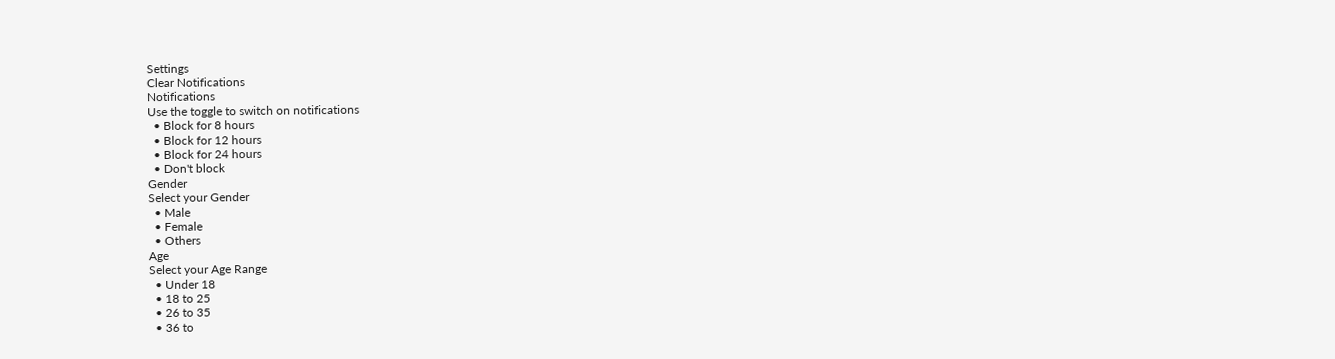Settings
Clear Notifications
Notifications
Use the toggle to switch on notifications
  • Block for 8 hours
  • Block for 12 hours
  • Block for 24 hours
  • Don't block
Gender
Select your Gender
  • Male
  • Female
  • Others
Age
Select your Age Range
  • Under 18
  • 18 to 25
  • 26 to 35
  • 36 to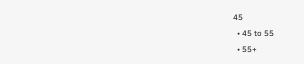45
  • 45 to 55
  • 55+